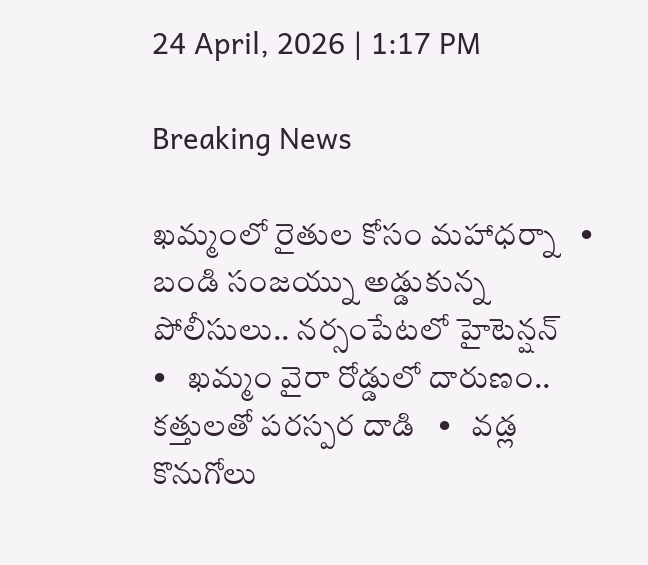24 April, 2026 | 1:17 PM

Breaking News

ఖమ్మంలో రైతుల కోసం మహాధర్నా   •   బండి సంజయ్ను అడ్డుకున్న పోలీసులు.. నర్సంపేటలో హైటెన్షన్   •   ఖమ్మం వైరా రోడ్డులో దారుణం.. కత్తులతో పరస్పర దాడి   •   వడ్ల కొనుగోలు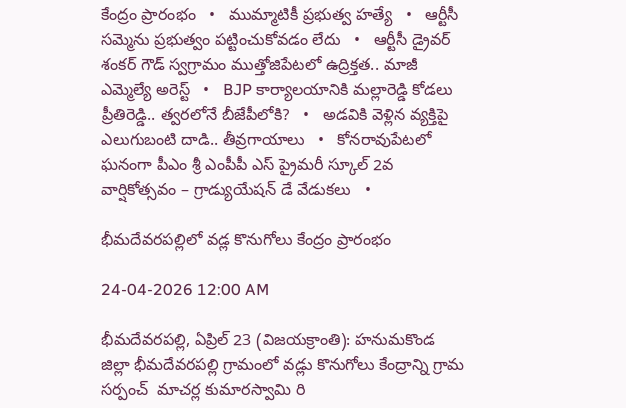కేంద్రం ప్రారంభం   •   ముమ్మాటికీ ప్రభుత్వ హత్యే   •   ఆర్టీసీ సమ్మెను ప్రభుత్వం పట్టించుకోవడం లేదు   •   ఆర్టీసీ డ్రైవర్ శంకర్ గౌడ్ స్వగ్రామం ముత్తోజిపేటలో ఉద్రిక్తత.. మాజీ ఎమ్మెల్యే అరెస్ట్   •   BJP కార్యాలయానికి మల్లారెడ్డి కోడలు ప్రీతిరెడ్డి.. త్వరలోనే బీజేపీలోకి?   •   అడవికి వెళ్లిన వ్యక్తిపై ఎలుగుబంటి దాడి.. తీవ్రగాయాలు   •   కోనరావుపేటలో ఘనంగా పీఎం శ్రీ ఎంపీపీ ఎస్ ప్రైమరీ స్కూల్ 2వ వార్షికోత్సవం – గ్రాడ్యుయేషన్ డే వేడుకలు   •

భీమదేవరపల్లిలో వడ్ల కొనుగోలు కేంద్రం ప్రారంభం

24-04-2026 12:00 AM

భీమదేవరపల్లి, ఏప్రిల్ 23 (విజయక్రాంతి): హనుమకొండ జిల్లా భీమదేవరపల్లి గ్రామంలో వడ్లు కొనుగోలు కేంద్రాన్ని గ్రామ సర్పంచ్  మాచర్ల కుమారస్వామి రి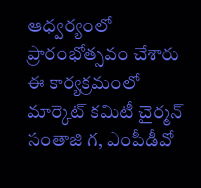ఆధ్వర్యంలో  ప్రారంభోత్సవం చేశారు ఈ కార్యక్రమంలో మార్కెట్ కమిటీ చైర్మన్ సంతాజి గ, ఎంపీడీవో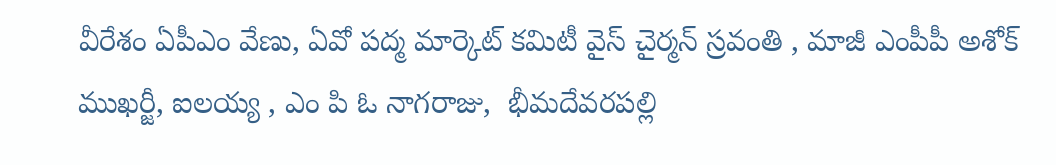వీరేశం ఏపీఎం వేణు, ఏవో పద్మ మార్కెట్ కమిటీ వైస్ చైర్మన్ స్రవంతి , మాజీ ఎంపీపీ అశోక్ ముఖర్జీ, ఐలయ్య , ఎం పి ఓ నాగరాజు,  భీమదేవరపల్లి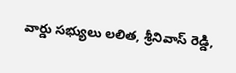వార్డు సభ్యులు లలిత, శ్రీనివాస్ రెడ్డి,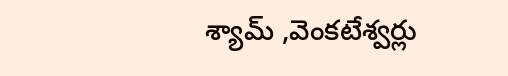శ్యామ్ ,వెంకటేశ్వర్లు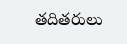తదితరులు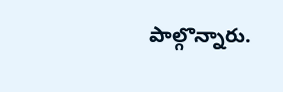పాల్గొన్నారు.